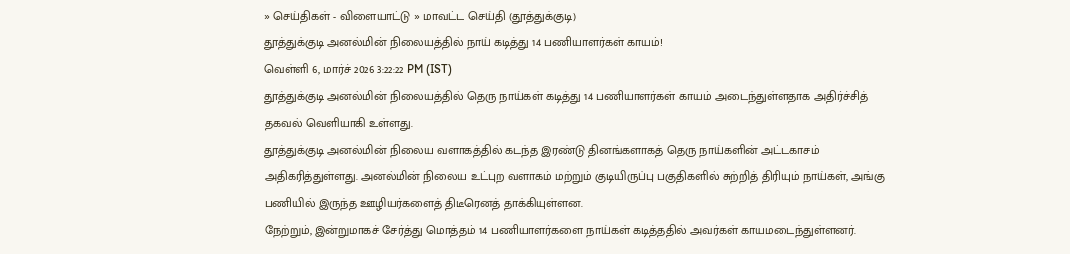» செய்திகள் - விளையாட்டு » மாவட்ட செய்தி (தூத்துக்குடி)
தூத்துக்குடி அனல்மின் நிலையத்தில் நாய் கடித்து 14 பணியாளர்கள் காயம்!
வெள்ளி 6, மார்ச் 2026 3:22:22 PM (IST)
தூத்துக்குடி அனல்மின் நிலையத்தில் தெரு நாய்கள் கடித்து 14 பணியாளர்கள் காயம் அடைந்துள்ளதாக அதிர்ச்சித் தகவல் வெளியாகி உள்ளது.
தூத்துக்குடி அனல்மின் நிலைய வளாகத்தில் கடந்த இரண்டு தினங்களாகத் தெரு நாய்களின் அட்டகாசம் அதிகரித்துள்ளது. அனல்மின் நிலைய உட்புற வளாகம் மற்றும் குடியிருப்பு பகுதிகளில் சுற்றித் திரியும் நாய்கள், அங்கு பணியில் இருந்த ஊழியர்களைத் திடீரெனத் தாக்கியுள்ளன.
நேற்றும், இன்றுமாகச் சேர்த்து மொத்தம் 14 பணியாளர்களை நாய்கள் கடித்ததில் அவர்கள் காயமடைந்துள்ளனர்.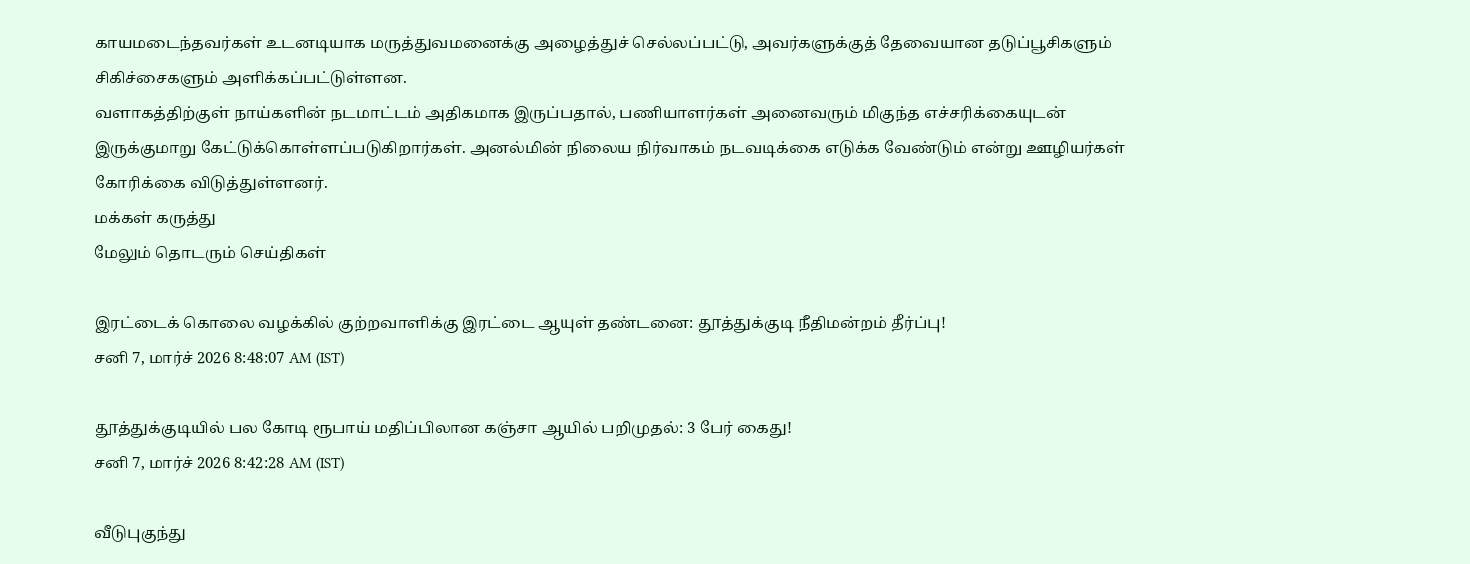காயமடைந்தவர்கள் உடனடியாக மருத்துவமனைக்கு அழைத்துச் செல்லப்பட்டு, அவர்களுக்குத் தேவையான தடுப்பூசிகளும் சிகிச்சைகளும் அளிக்கப்பட்டுள்ளன.
வளாகத்திற்குள் நாய்களின் நடமாட்டம் அதிகமாக இருப்பதால், பணியாளர்கள் அனைவரும் மிகுந்த எச்சரிக்கையுடன் இருக்குமாறு கேட்டுக்கொள்ளப்படுகிறார்கள். அனல்மின் நிலைய நிர்வாகம் நடவடிக்கை எடுக்க வேண்டும் என்று ஊழியர்கள் கோரிக்கை விடுத்துள்ளனர்.
மக்கள் கருத்து
மேலும் தொடரும் செய்திகள்

இரட்டைக் கொலை வழக்கில் குற்றவாளிக்கு இரட்டை ஆயுள் தண்டனை: தூத்துக்குடி நீதிமன்றம் தீர்ப்பு!
சனி 7, மார்ச் 2026 8:48:07 AM (IST)

தூத்துக்குடியில் பல கோடி ரூபாய் மதிப்பிலான கஞ்சா ஆயில் பறிமுதல்: 3 பேர் கைது!
சனி 7, மார்ச் 2026 8:42:28 AM (IST)

வீடுபுகுந்து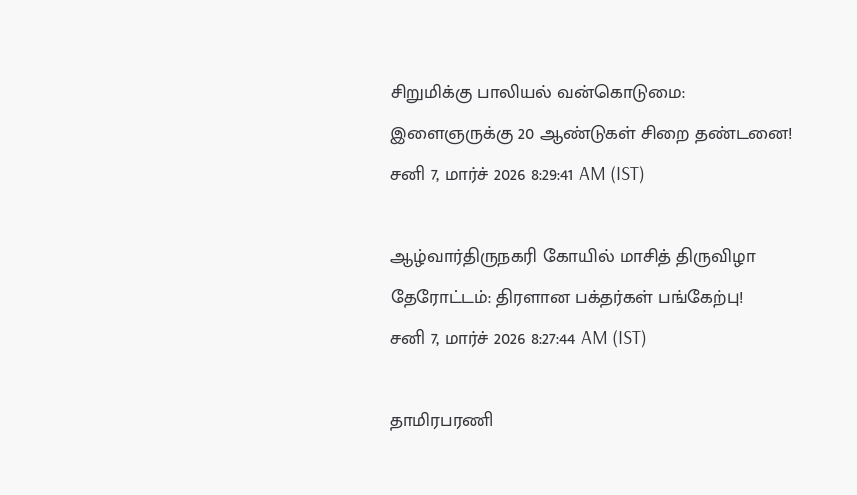சிறுமிக்கு பாலியல் வன்கொடுமை: இளைஞருக்கு 20 ஆண்டுகள் சிறை தண்டனை!
சனி 7, மார்ச் 2026 8:29:41 AM (IST)

ஆழ்வார்திருநகரி கோயில் மாசித் திருவிழா தேரோட்டம்: திரளான பக்தர்கள் பங்கேற்பு!
சனி 7, மார்ச் 2026 8:27:44 AM (IST)

தாமிரபரணி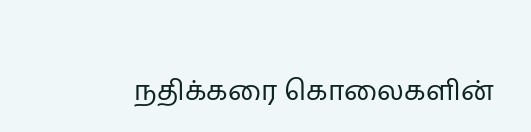நதிக்கரை கொலைகளின்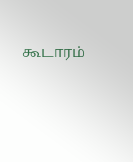கூடாரம்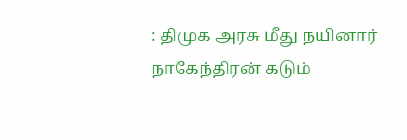: திமுக அரசு மீது நயினார் நாகேந்திரன் கடும்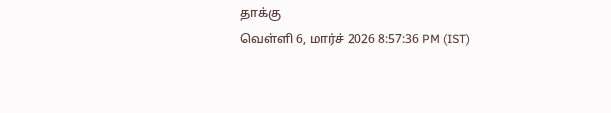தாக்கு
வெள்ளி 6, மார்ச் 2026 8:57:36 PM (IST)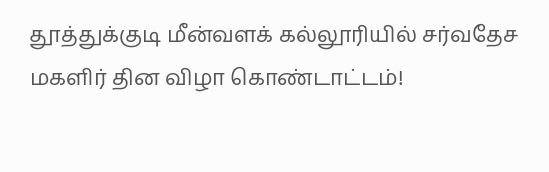தூத்துக்குடி மீன்வளக் கல்லூரியில் சர்வதேச மகளிர் தின விழா கொண்டாட்டம்!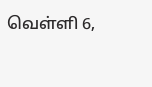வெள்ளி 6,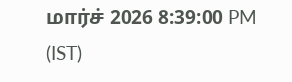மார்ச் 2026 8:39:00 PM (IST)